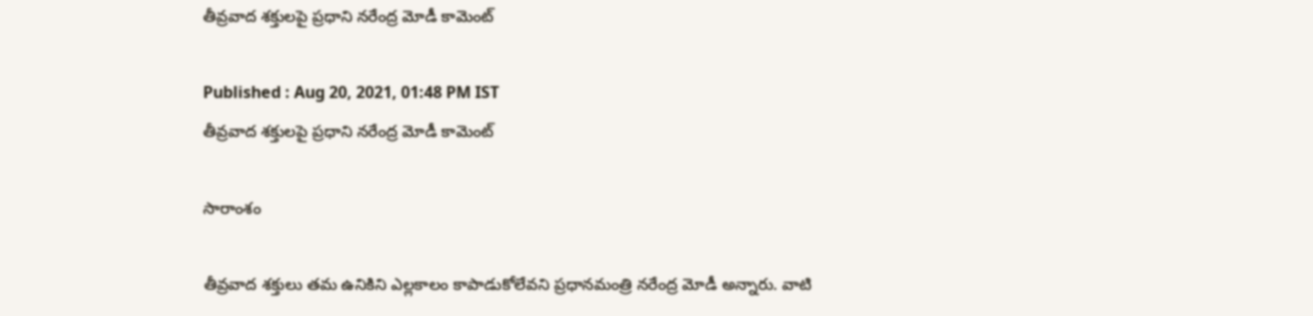తీవ్రవాద శక్తులపై ప్రధాని నరేంద్ర మోడీ కామెంట్

Published : Aug 20, 2021, 01:48 PM IST
తీవ్రవాద శక్తులపై ప్రధాని నరేంద్ర మోడీ కామెంట్

సారాంశం

తీవ్రవాద శక్తులు తమ ఉనికిని ఎల్లకాలం కాపాడుకోలేవని ప్రధానమంత్రి నరేంద్ర మోడీ అన్నారు. వాటి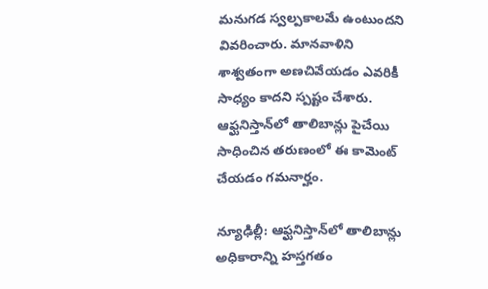మనుగడ స్వల్పకాలమే ఉంటుందని వివరించారు. మానవాళిని శాశ్వతంగా అణచివేయడం ఎవరికీ సాధ్యం కాదని స్పష్టం చేశారు. ఆఫ్ఘనిస్తాన్‌లో తాలిబాన్లు పైచేయి సాధించిన తరుణంలో ఈ కామెంట్ చేయడం గమనార్హం.

న్యూఢిల్లీ: ఆఫ్ఘనిస్తాన్‌లో తాలిబాన్లు అధికారాన్ని హస్తగతం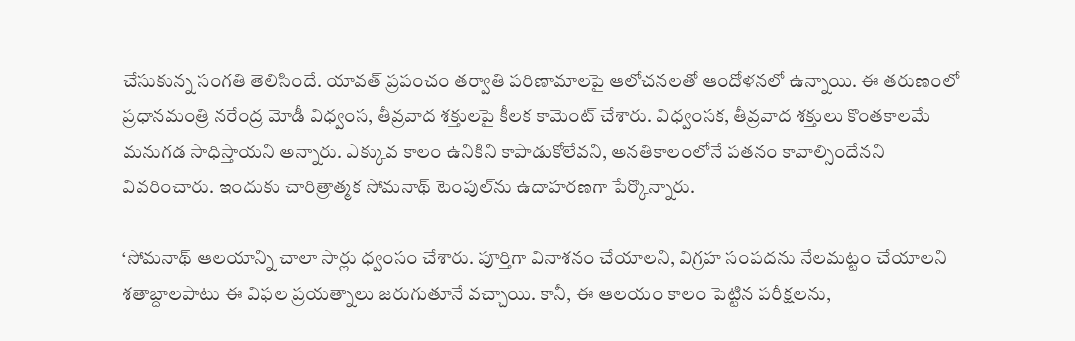చేసుకున్న సంగతి తెలిసిందే. యావత్ ప్రపంచం తర్వాతి పరిణామాలపై ఆలోచనలతో ఆందోళనలో ఉన్నాయి. ఈ తరుణంలో ప్రధానమంత్రి నరేంద్ర మోడీ విధ్వంస, తీవ్రవాద శక్తులపై కీలక కామెంట్ చేశారు. విధ్వంసక, తీవ్రవాద శక్తులు కొంతకాలమే మనుగడ సాధిస్తాయని అన్నారు. ఎక్కువ కాలం ఉనికిని కాపాడుకోలేవని, అనతికాలంలోనే పతనం కావాల్సిందేనని వివరించారు. ఇందుకు చారిత్రాత్మక సోమనాథ్ టెంపుల్‌ను ఉదాహరణగా పేర్కొన్నారు.

‘సోమనాథ్ ఆలయాన్ని చాలా సార్లు ధ్వంసం చేశారు. పూర్తిగా వినాశనం చేయాలని, విగ్రహ సంపదను నేలమట్టం చేయాలని శతాబ్దాలపాటు ఈ విఫల ప్రయత్నాలు జరుగుతూనే వచ్చాయి. కానీ, ఈ ఆలయం కాలం పెట్టిన పరీక్షలను,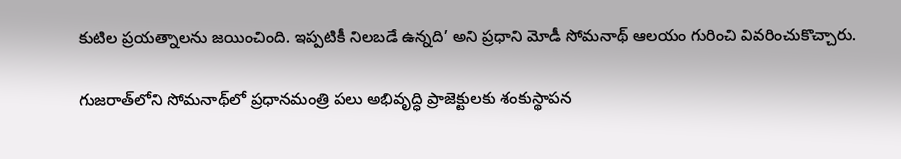కుటిల ప్రయత్నాలను జయించింది. ఇప్పటికీ నిలబడే ఉన్నది’ అని ప్రధాని మోడీ సోమనాథ్ ఆలయం గురించి వివరించుకొచ్చారు.

గుజరాత్‌లోని సోమనాథ్‌లో ప్రధానమంత్రి పలు అభివృద్ధి ప్రాజెక్టులకు శంకుస్థాపన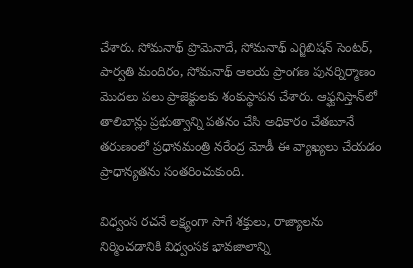చేశారు. సోమనాథ్ ప్రొమెనాదే, సోమనాథ్ ఎగ్జిబిషన్ సెంటర్, పార్వతి మందిరం, సోమనాథ్ ఆలయ ప్రాంగణ పునర్నిర్మాణం మొదలు పలు ప్రాజెక్టులకు శంకుస్థాపన చేశారు. ఆఫ్ఘనిస్తాన్‌లో తాలిబాన్లు ప్రభుత్వాన్ని పతనం చేసి అధికారం చేతబూనే తరుణంలో ప్రధానమంత్రి నరేంద్ర మోడీ ఈ వ్యాఖ్యలు చేయడం ప్రాధాన్యతను సంతరించుకుంది.

విధ్వంస రచనే లక్ష్యంగా సాగే శక్తులు, రాజ్యాలను నిర్మించడానికి విధ్వంసక భావజాలాన్ని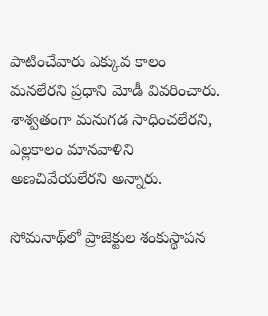పాటించేవారు ఎక్కువ కాలం మనలేరని ప్రధాని మోడీ వివరించారు. శాశ్వతంగా మనుగడ సాధించలేరని, ఎల్లకాలం మానవాళిని అణచివేయలేరని అన్నారు.

సోమనాథ్‌లో ప్రాజెక్టుల శంకుస్థాపన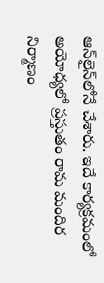ఆన్‌లైన్‌లోనే చేశారు. ఇదే కార్యక్రమంలో అయోధ్యలో ప్రస్తుతం రామ మందిర నిర్మాణం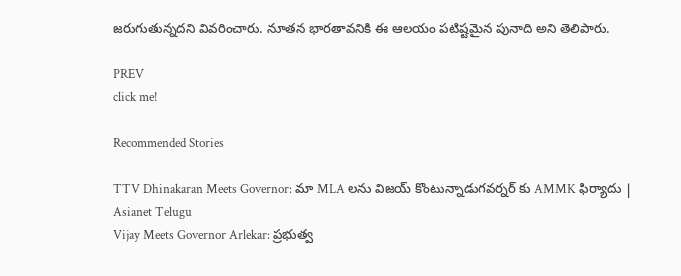జరుగుతున్నదని వివరించారు. నూతన భారతావనికి ఈ ఆలయం పటిష్టమైన పునాది అని తెలిపారు.

PREV
click me!

Recommended Stories

TTV Dhinakaran Meets Governor: మా MLA లను విజయ్ కొంటున్నాడుగవర్నర్ కు AMMK ఫిర్యాదు | Asianet Telugu
Vijay Meets Governor Arlekar: ప్రభుత్వ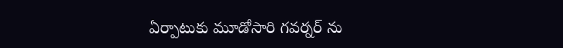ఏర్పాటుకు మూడోసారి గవర్నర్ ను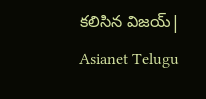కలిసిన విజయ్| Asianet Telugu